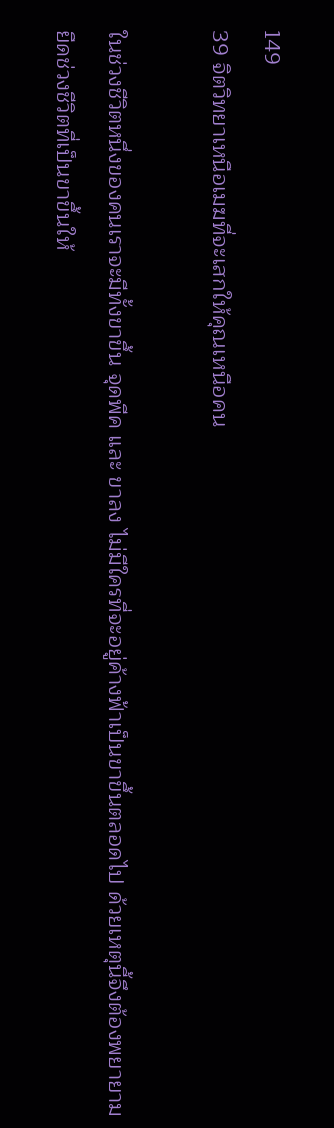149
39 จิตวิทยาเหนือเมฆที่จะเสกให้คุณเหนือคน

ในช่วงชีวิตหนึ่งของคนเราจะมีทั้งขาขึ้น จุดพีค และ ขาลง ไม่มีใครที่จะอยู่ค้างฟ้าเป็นขาขึ้นตลอดไป ด้วยเหตุนี้จึงต้องพยายามยืดช่วงชีวิตที่เป็นขาขึ้นให้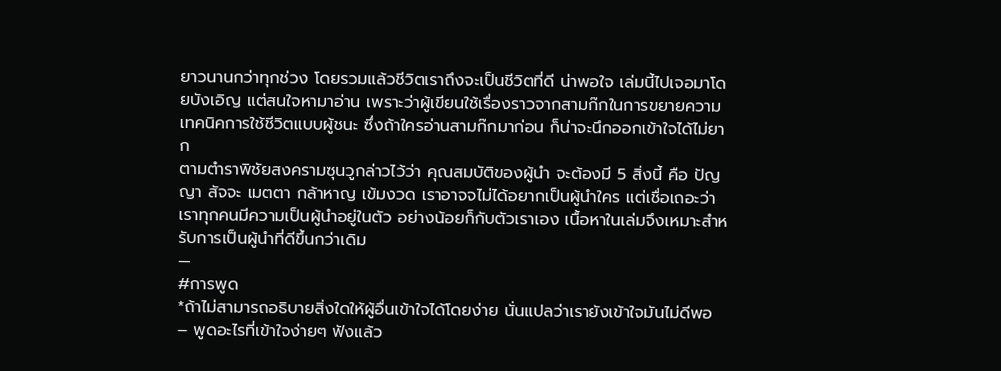ยาวนานกว่าทุกช่วง โดยรวมแล้วชีวิตเราถึงจะเป็นชีวิตที่ดี น่าพอใจ เล่มนี้ไปเจอมาโดยบังเอิญ แต่สนใจหามาอ่าน เพราะว่าผู้เขียนใช้เรื่องราวจากสามก๊กในการขยายความเทคนิคการใช้ชีวิตแบบผู้ชนะ ซึ่งถ้าใครอ่านสามก๊กมาก่อน ก็น่าจะนึกออกเข้าใจได้ไม่ยาก
ตามตำราพิชัยสงครามซุนวูกล่าวไว้ว่า คุณสมบัติของผู้นำ จะต้องมี 5 สิ่งนี้ คือ ปัญญา สัจจะ เมตตา กล้าหาญ เข้มงวด เราอาจจไม่ได้อยากเป็นผู้นำใคร แต่เชื่อเถอะว่า เราทุกคนมีความเป็นผู้นำอยู่ในตัว อย่างน้อยก็กับตัวเราเอง เนื้อหาในเล่มจึงเหมาะสำหรับการเป็นผู้นำที่ดีขึ้นกว่าเดิม
—
#การพูด
*ถ้าไม่สามารถอธิบายสิ่งใดให้ผู้อื่นเข้าใจได้โดยง่าย นั่นแปลว่าเรายังเข้าใจมันไม่ดีพอ – พูดอะไรที่เข้าใจง่ายๆ ฟังแล้ว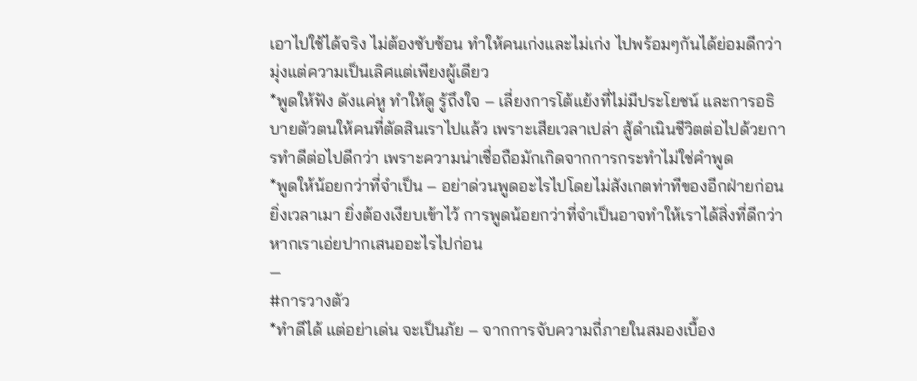เอาไปใช้ได้จริง ไม่ต้องซับซ้อน ทำให้คนเก่งและไม่เก่ง ไปพร้อมๆกันได้ย่อมดีกว่ามุ่งแต่ความเป็นเลิศแต่เพียงผู้เดียว
*พูดให้ฟัง ดังแค่หู ทำให้ดู รู้ถึงใจ – เลี่ยงการโต้แย้งที่ไม่มีประโยชน์ และการอธิบายตัวตนให้คนที่ตัดสินเราไปแล้ว เพราะเสียเวลาเปล่า สู้ดำเนินชีวิตต่อไปด้วยการทำดีต่อไปดีกว่า เพราะความน่าเชื่อถือมักเกิดจากการกระทำไม่ใช่คำพูด
*พูดให้น้อยกว่าที่จำเป็น – อย่าด่วนพูดอะไรไปโดยไม่สังเกตท่าทีของอีกฝ่ายก่อน ยิ่งเวลาเมา ยิ่งต้องเงียบเข้าไว้ การพูดน้อยกว่าที่จำเป็นอาจทำให้เราได้สิ่งที่ดีกว่า หากเราเอ่ยปากเสนออะไรไปก่อน
—
#การวางตัว
*ทำดีได้ แต่อย่าเด่น จะเป็นภัย – จากการจับความถี่ภายในสมองเบื้อง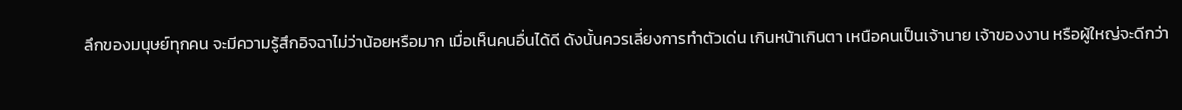ลึกของมนุษย์ทุกคน จะมีความรู้สึกอิจฉาไม่ว่าน้อยหรือมาก เมื่อเห็นคนอื่นได้ดี ดังนั้นควรเลี่ยงการทำตัวเด่น เกินหน้าเกินตา เหนือคนเป็นเจ้านาย เจ้าของงาน หรือผู้ใหญ่จะดีกว่า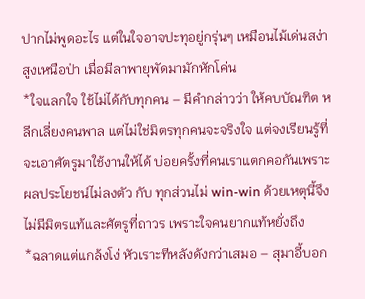ปากไม่พูดอะไร แต่ในใจอาจปะทุอยู่กรุ่นๆ เหมือนไม้เด่นสง่าสูงเหนือป่า เมื่อมีลาพายุพัดมามักหักโค่น
*ใจแลกใจ ใช้ไม่ได้กับทุกคน – มีคำกล่าวว่า ให้คบบัณฑิต หลีกเลี่ยงคนพาล แต่ไม่ใช่มิตรทุกคนจะจริงใจ แต่จงเรียนรู้ที่จะเอาศัตรูมาใช้งานให้ได้ บ่อยครั้งที่คนเราแตกคอกันเพราะผลประโยชน์ไม่ลงตัว กับ ทุกส่วนไม่ win-win ด้วยเหตุนี้จึงไม่มีมิตรแท้และศัตรูที่ถาวร เพราะใจคนยากแท้หยั่งถึง
*ฉลาดแต่แกล้งโง่ หัวเราะทีหลังดังกว่าเสมอ – สุมาอี้บอก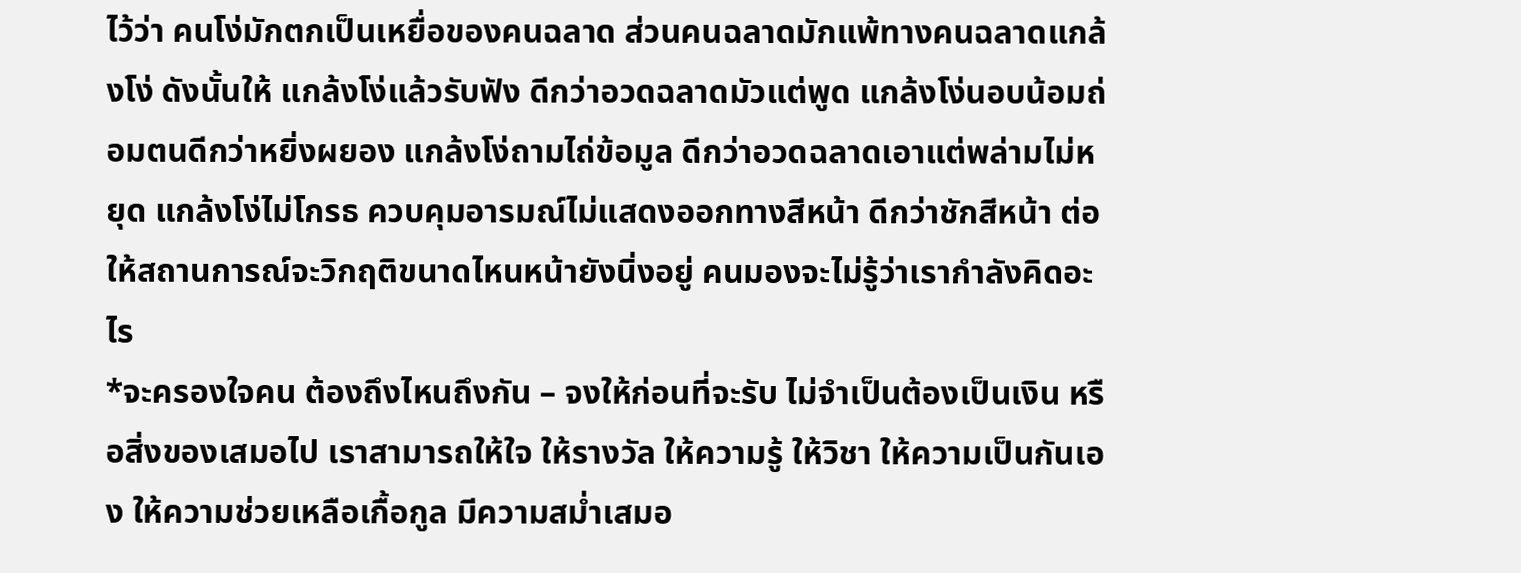ไว้ว่า คนโง่มักตกเป็นเหยื่อของคนฉลาด ส่วนคนฉลาดมักแพ้ทางคนฉลาดแกล้งโง่ ดังนั้นให้ แกล้งโง่แล้วรับฟัง ดีกว่าอวดฉลาดมัวแต่พูด แกล้งโง่นอบน้อมถ่อมตนดีกว่าหยิ่งผยอง แกล้งโง่ถามไถ่ข้อมูล ดีกว่าอวดฉลาดเอาแต่พล่ามไม่หยุด แกล้งโง่ไม่โกรธ ควบคุมอารมณ์ไม่แสดงออกทางสีหน้า ดีกว่าชักสีหน้า ต่อให้สถานการณ์จะวิกฤติขนาดไหนหน้ายังนิ่งอยู่ คนมองจะไม่รู้ว่าเรากำลังคิดอะไร
*จะครองใจคน ต้องถึงไหนถึงกัน – จงให้ก่อนที่จะรับ ไม่จำเป็นต้องเป็นเงิน หรือสิ่งของเสมอไป เราสามารถให้ใจ ให้รางวัล ให้ความรู้ ให้วิชา ให้ความเป็นกันเอง ให้ความช่วยเหลือเกื้อกูล มีความสม่ำเสมอ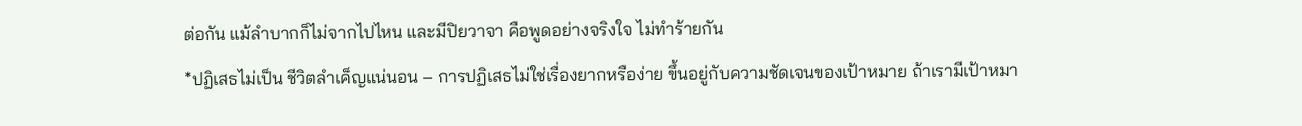ต่อกัน แม้ลำบากก็ไม่จากไปไหน และมีปิยวาจา คือพูดอย่างจริงใจ ไม่ทำร้ายกัน
*ปฏิเสธไม่เป็น ชีวิตลำเค็ญแน่นอน – การปฏิเสธไม่ใช่เรื่องยากหรือง่าย ขึ้นอยู่กับความชัดเจนของเป้าหมาย ถ้าเรามีเป้าหมา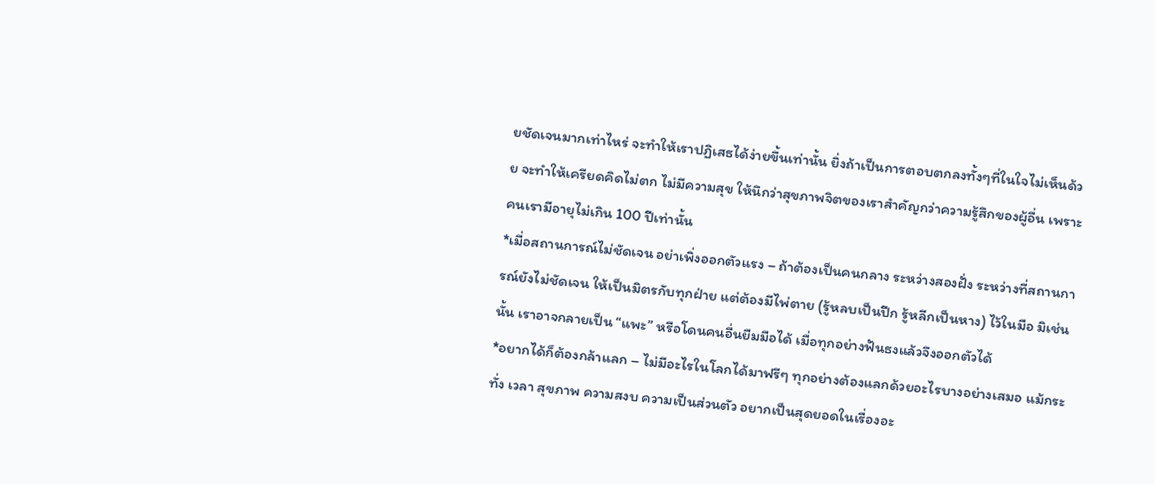ยชัดเจนมากเท่าไหร่ จะทำให้เราปฏิเสธได้ง่ายขึ้นเท่านั้น ยิ่งถ้าเป็นการตอบตกลงทั้งๆที่ในใจไม่เห็นด้วย จะทำให้เครียดคิดไม่ตก ไม่มีความสุข ให้นึกว่าสุขภาพจิตของเราสำคัญกว่าความรู้สึกของผู้อื่น เพราะคนเรามีอายุไม่เกิน 100 ปีเท่านั้น
*เมื่อสถานการณ์ไม่ชัดเจน อย่าเพิ่งออกตัวแรง – ถ้าต้องเป็นคนกลาง ระหว่างสองฝั่ง ระหว่างที่สถานการณ์ยังไม่ชัดเจน ให้เป็นมิตรกับทุกฝ่าย แต่ต้องมีไพ่ตาย (รู้หลบเป็นปีก รู้หลีกเป็นหาง) ไว้ในมือ มิเช่นนั้น เราอาจกลายเป็น “แพะ” หรือโดนคนอื่นยืมมือได้ เมื่อทุกอย่างฟันธงแล้วจึงออกตัวได้
*อยากได้ก็ต้องกล้าแลก – ไม่มีอะไรในโลกได้มาฟรีๆ ทุกอย่างต้องแลกด้วยอะไรบางอย่างเสมอ แม้กระทั่ง เวลา สุขภาพ ความสงบ ความเป็นส่วนตัว อยากเป็นสุดยอดในเรื่องอะ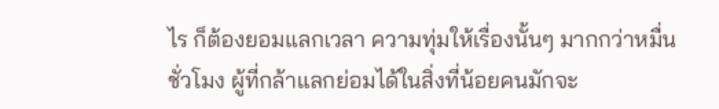ไร ก็ต้องยอมแลกเวลา ความทุ่มให้เรื่องนั้นๆ มากกว่าหมื่นชั่วโมง ผู้ที่กล้าแลกย่อมได้ในสิ่งที่น้อยคนมักจะ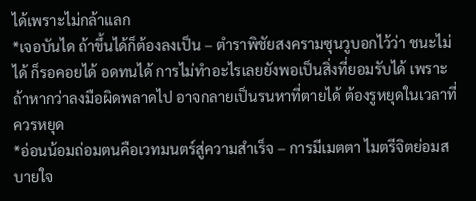ได้เพราะไม่กล้าแลก
*เจอบันได ถ้าขึ้นได้ก็ต้องลงเป็น – ตำราพิชัยสงครามซุนวูบอกไว้ว่า ชนะไม่ได้ ก็รอคอยได้ อดทนได้ การไม่ทำอะไรเลยยังพอเป็นสิ่งที่ยอมรับได้ เพราะถ้าหากว่าลงมือผิดพลาดไป อาจกลายเป็นรนหาที่ตายได้ ต้องรูหยุดในเวลาที่ควรหยุด
*อ่อนน้อมถ่อมตนคือเวทมนตร์สู่ความสำเร็จ – การมีเมตตา ไมตรีจิตย่อมสบายใจ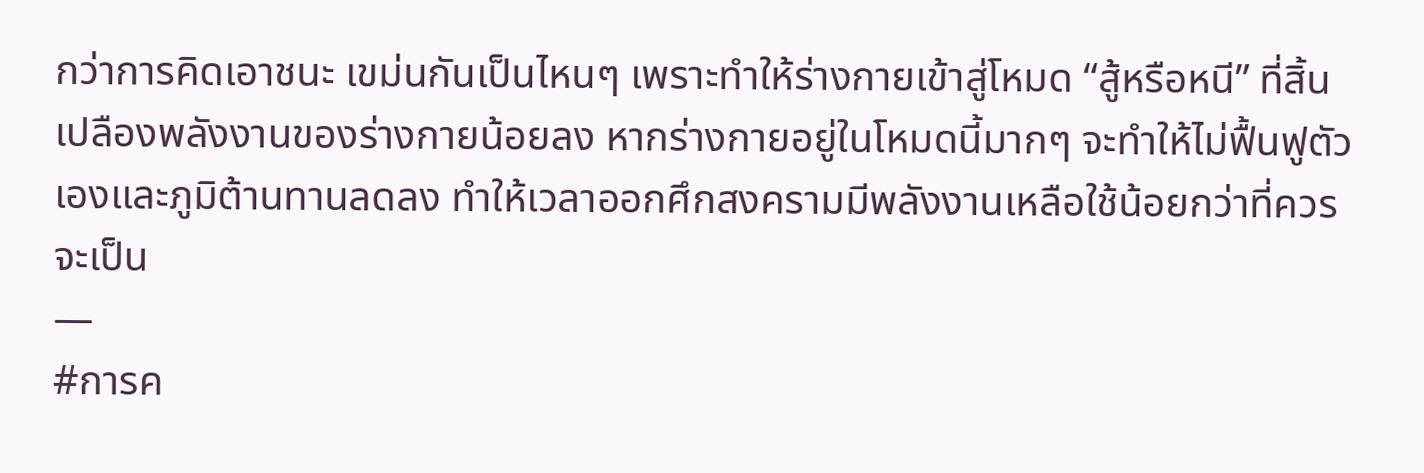กว่าการคิดเอาชนะ เขม่นกันเป็นไหนๆ เพราะทำให้ร่างกายเข้าสู่โหมด “สู้หรือหนี” ที่สิ้นเปลืองพลังงานของร่างกายน้อยลง หากร่างกายอยู่ในโหมดนี้มากๆ จะทำให้ไม่ฟื้นฟูตัวเองและภูมิต้านทานลดลง ทำให้เวลาออกศึกสงครามมีพลังงานเหลือใช้น้อยกว่าที่ควรจะเป็น
—
#การค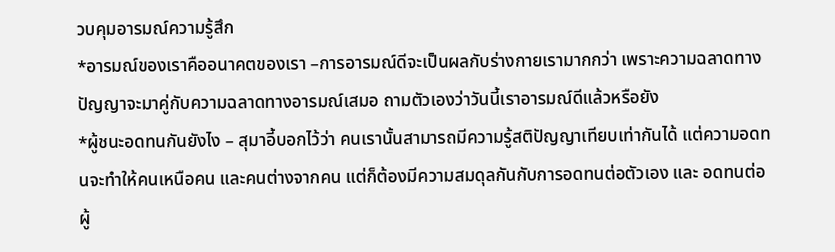วบคุมอารมณ์ความรู้สึก
*อารมณ์ของเราคืออนาคตของเรา –การอารมณ์ดีจะเป็นผลกับร่างกายเรามากกว่า เพราะความฉลาดทางปัญญาจะมาคู่กับความฉลาดทางอารมณ์เสมอ ถามตัวเองว่าวันนี้เราอารมณ์ดีแล้วหรือยัง
*ผู้ชนะอดทนกันยังไง – สุมาอี้บอกไว้ว่า คนเรานั้นสามารถมีความรู้สติปัญญาเทียบเท่ากันได้ แต่ความอดทนจะทำให้คนเหนือคน และคนต่างจากคน แต่ก็ต้องมีความสมดุลกันกับการอดทนต่อตัวเอง และ อดทนต่อผู้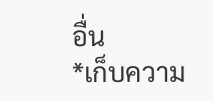อื่น
*เก็บความ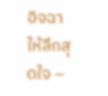อิจฉาให้ลึกสุดใจ –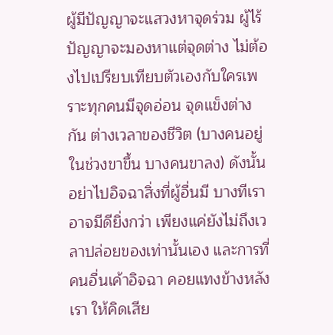ผู้มีปัญญาจะแสวงหาจุดร่วม ผู้ไร้ปัญญาจะมองหาแต่จุดต่าง ไม่ต้องไปเปรียบเทียบตัวเองกับใครเพราะทุกคนมีจุดอ่อน จุดแข็งต่างกัน ต่างเวลาของชีวิต (บางคนอยู่ในช่วงขาขึ้น บางคนขาลง) ดังนั้นอย่าไปอิจฉาสิ่งที่ผู้อื่นมี บางทีเราอาจมีดียิ่งกว่า เพียงแค่ยังไม่ถึงเวลาปล่อยของเท่านั้นเอง และการที่คนอื่นเค้าอิจฉา คอยแทงข้างหลังเรา ให้คิดเสีย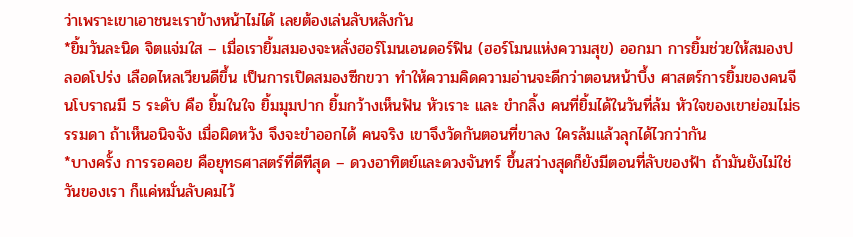ว่าเพราะเขาเอาชนะเราข้างหน้าไม่ได้ เลยต้องเล่นลับหลังกัน
*ยิ้มวันละนิด จิตแจ่มใส – เมื่อเรายิ้มสมองจะหลั่งฮอร์โมนเอนดอร์ฟิน (ฮอร์โมนแห่งความสุข) ออกมา การยิ้มช่วยให้สมองปลอดโปร่ง เลือดไหลเวียนดีขึ้น เป็นการเปิดสมองซีกขวา ทำให้ความคิดความอ่านจะดีกว่าตอนหน้าบึ้ง ศาสตร์การยิ้มของคนจีนโบราณมี 5 ระดับ คือ ยิ้มในใจ ยิ้มมุมปาก ยิ้มกว้างเห็นฟัน หัวเราะ และ ขำกลิ้ง คนที่ยิ้มได้ในวันที่ล้ม หัวใจของเขาย่อมไม่ธรรมดา ถ้าเห็นอนิจจัง เมื่อผิดหวัง จึงจะขำออกได้ คนจริง เขาจึงวัดกันตอนที่ขาลง ใครล้มแล้วลุกได้ไวกว่ากัน
*บางครั้ง การรอคอย คือยุทธศาสตร์ที่ดีทีสุด – ดวงอาทิตย์และดวงจันทร์ ขึ้นสว่างสุดก็ยังมีตอนที่ลับของฟ้า ถ้ามันยังไม่ใช่วันของเรา ก็แค่หมั่นลับคมไว้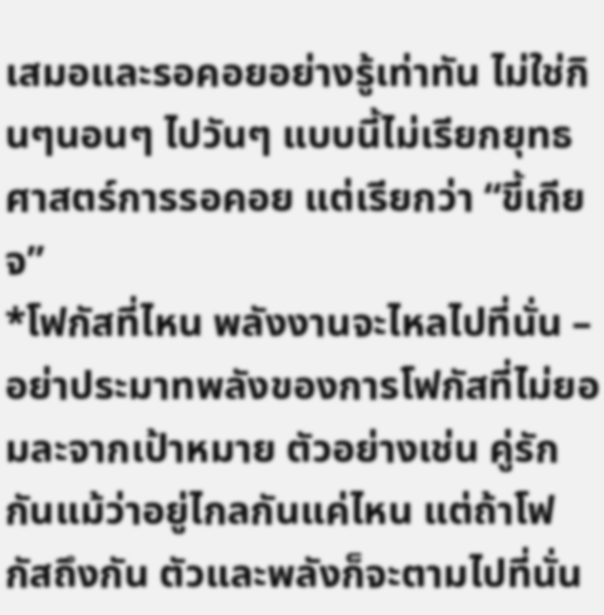เสมอและรอคอยอย่างรู้เท่าทัน ไม่ใช่กินๆนอนๆ ไปวันๆ แบบนี้ไม่เรียกยุทธศาสตร์การรอคอย แต่เรียกว่า “ขี้เกียจ”
*โฟกัสที่ไหน พลังงานจะไหลไปที่นั่น – อย่าประมาทพลังของการโฟกัสที่ไม่ยอมละจากเป้าหมาย ตัวอย่างเช่น คู่รักกันแม้ว่าอยู่ไกลกันแค่ไหน แต่ถ้าโฟกัสถึงกัน ตัวและพลังก็จะตามไปที่นั่น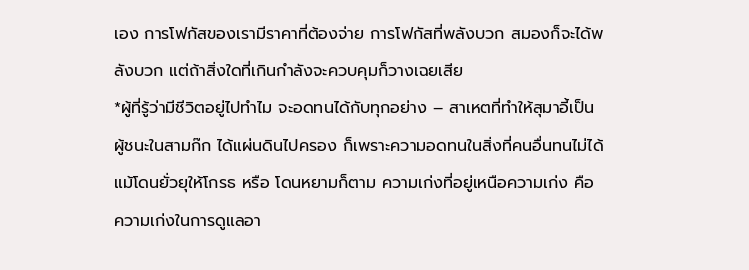เอง การโฟกัสของเรามีราคาที่ต้องจ่าย การโฟกัสที่พลังบวก สมองก็จะได้พลังบวก แต่ถ้าสิ่งใดที่เกินกำลังจะควบคุมก็วางเฉยเสีย
*ผู้ที่รู้ว่ามีชีวิตอยู่ไปทำไม จะอดทนได้กับทุกอย่าง – สาเหตที่ทำให้สุมาอี้เป็นผู้ชนะในสามก๊ก ได้แผ่นดินไปครอง ก็เพราะความอดทนในสิ่งที่คนอื่นทนไม่ได้ แม้โดนยั่วยุให้โกรธ หรือ โดนหยามก็ตาม ความเก่งที่อยู่เหนือความเก่ง คือ ความเก่งในการดูแลอา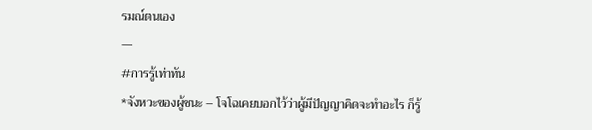รมณ์ตนเอง
—
#การรู้เท่าทัน
*จังหวะของผู้ชนะ – โจโฉเคยบอกไว้ว่าผู้มีปัญญาคิดจะทำอะไร ก็รู้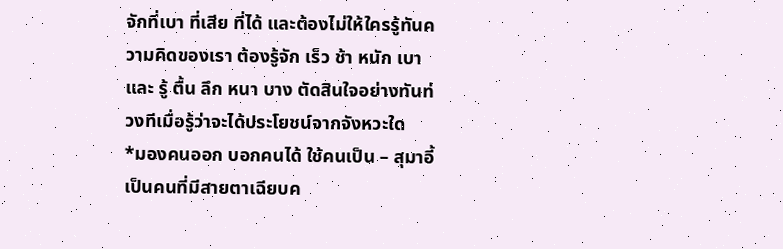จักที่เบา ที่เสีย ที่ได้ และต้องไม่ให้ใครรู้ทันความคิดของเรา ต้องรู้จัก เร็ว ช้า หนัก เบา และ รู้ ตื้น ลึก หนา บาง ตัดสินใจอย่างทันท่วงทีเมื่อรู้ว่าจะได้ประโยชน์จากจังหวะใด
*มองคนออก บอกคนได้ ใช้คนเป็น – สุมาอี้เป็นคนที่มีสายตาเฉียบค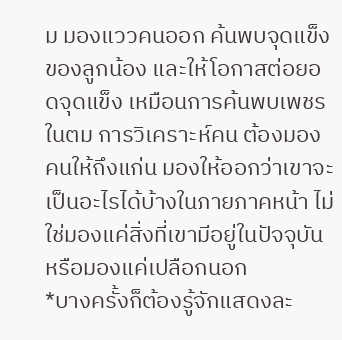ม มองแววคนออก ค้นพบจุดแข็งของลูกน้อง และให้โอกาสต่อยอดจุดแข็ง เหมือนการค้นพบเพชรในตม การวิเคราะห์คน ต้องมองคนให้ถึงแก่น มองให้ออกว่าเขาจะเป็นอะไรได้บ้างในภายภาคหน้า ไม่ใช่มองแค่สิ่งที่เขามีอยู่ในปัจจุบัน หรือมองแค่เปลือกนอก
*บางครั้งก็ต้องรู้จักแสดงละ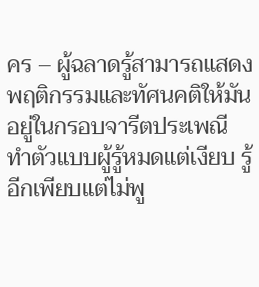คร – ผู้ฉลาดรู้สามารถแสดงพฤติกรรมและทัศนคติให้มันอยู่ในกรอบจารีตประเพณี ทำตัวแบบผู้รู้หมดแต่เงียบ รู้อีกเพียบแต่ไม่พู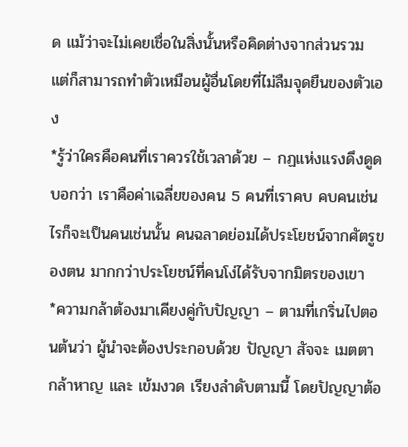ด แม้ว่าจะไม่เคยเชื่อในสิ่งนั้นหรือคิดต่างจากส่วนรวม แต่ก็สามารถทำตัวเหมือนผู้อื่นโดยที่ไม่ลืมจุดยืนของตัวเอง
*รู้ว่าใครคือคนที่เราควรใช้เวลาด้วย – กฏแห่งแรงดึงดูดบอกว่า เราคือค่าเฉลี่ยของคน 5 คนที่เราคบ คบคนเช่นไรก็จะเป็นคนเช่นนั้น คนฉลาดย่อมได้ประโยชน์จากศัตรูของตน มากกว่าประโยชน์ที่คนโง่ได้รับจากมิตรของเขา
*ความกล้าต้องมาเคียงคู่กับปัญญา – ตามที่เกริ่นไปตอนต้นว่า ผู้นำจะต้องประกอบด้วย ปัญญา สัจจะ เมตตา กล้าหาญ และ เข้มงวด เรียงลำดับตามนี้ โดยปัญญาต้อ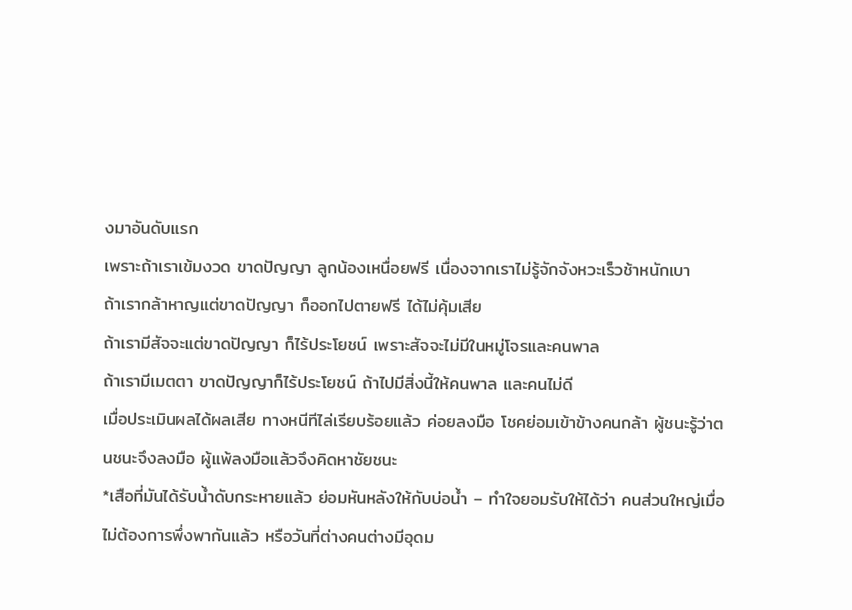งมาอันดับแรก
เพราะถ้าเราเข้มงวด ขาดปัญญา ลูกน้องเหนื่อยฟรี เนื่องจากเราไม่รู้จักจังหวะเร็วช้าหนักเบา
ถ้าเรากล้าหาญแต่ขาดปัญญา ก็ออกไปตายฟรี ได้ไม่คุ้มเสีย
ถ้าเรามีสัจจะแต่ขาดปัญญา ก็ไร้ประโยชน์ เพราะสัจจะไม่มีในหมู่โจรและคนพาล
ถ้าเรามีเมตตา ขาดปัญญาก็ไร้ประโยชน์ ถ้าไปมีสิ่งนี้ให้คนพาล และคนไม่ดี
เมื่อประเมินผลได้ผลเสีย ทางหนีทีไล่เรียบร้อยแล้ว ค่อยลงมือ โชคย่อมเข้าข้างคนกล้า ผู้ชนะรู้ว่าตนชนะจึงลงมือ ผู้แพ้ลงมือแล้วจึงคิดหาชัยชนะ
*เสือที่มันได้รับน้ำดับกระหายแล้ว ย่อมหันหลังให้กับบ่อน้ำ – ทำใจยอมรับให้ได้ว่า คนส่วนใหญ่เมื่อไม่ต้องการพึ่งพากันแล้ว หรือวันที่ต่างคนต่างมีอุดม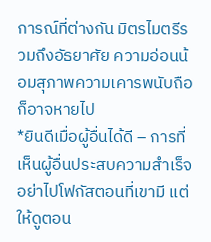การณ์ที่ต่างกัน มิตรไมตรีรวมถึงอัธยาศัย ความอ่อนน้อมสุภาพความเคารพนับถือก็อาจหายไป
*ยินดีเมื่อผู้อื่นได้ดี – การที่เห็นผู้อื่นประสบความสำเร็จ อย่าไปโฟกัสตอนที่เขามี แต่ให้ดูตอน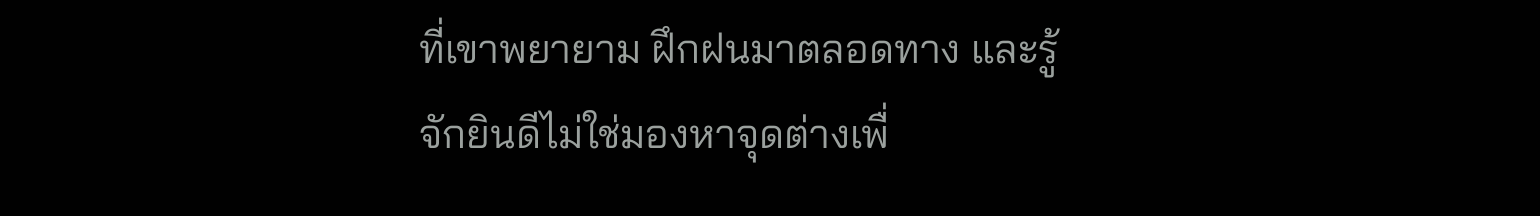ที่เขาพยายาม ฝึกฝนมาตลอดทาง และรู้จักยินดีไม่ใช่มองหาจุดต่างเพื่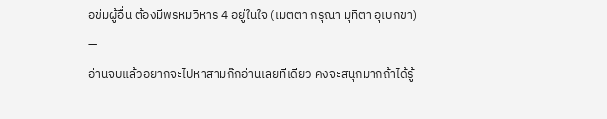อข่มผู้อื่น ต้องมีพรหมวิหาร 4 อยู่ในใจ (เมตตา กรุณา มุทิตา อุเบกขา)
—
อ่านจบแล้วอยากจะไปหาสามก๊กอ่านเลยทีเดียว คงจะสนุกมากถ้าได้รู้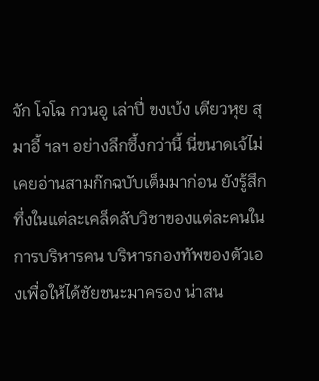จัก โจโฉ กวนอู เล่าปี่ ขงเบ้ง เตียวหุย สุมาอี้ ฯลฯ อย่างลึกซึ้งกว่านี้ นี่ขนาดเจ้ไม่เคยอ่านสามก๊กฉบับเต็มมาก่อน ยังรู้สึกทึ่งในแต่ละเคล็ดลับวิชาของแต่ละคนในการบริหารคน บริหารกองทัพของตัวเองเพื่อให้ได้ชัยชนะมาครอง น่าสน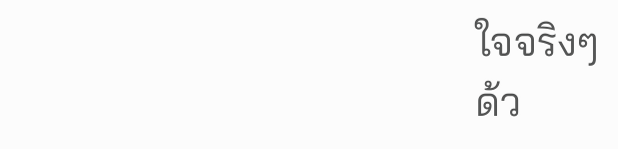ใจจริงๆ
ด้ว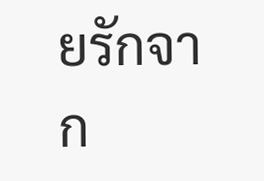ยรักจาก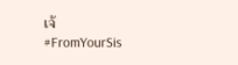เจ้
#FromYourSis